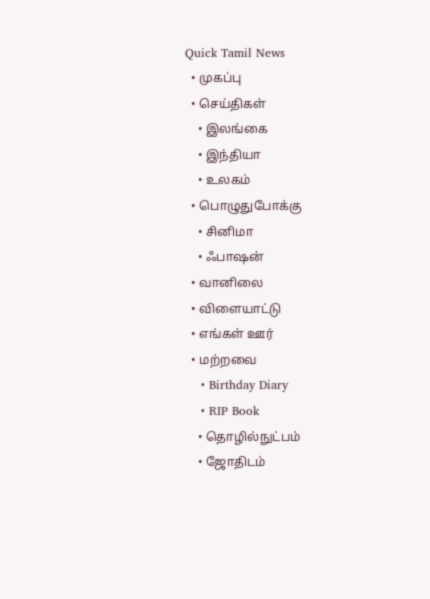Quick Tamil News
  • முகப்பு
  • செய்திகள்
    • இலங்கை
    • இந்தியா
    • உலகம்
  • பொழுதுபோக்கு
    • சினிமா
    • ஃபாஷன்
  • வானிலை
  • விளையாட்டு
  • எங்கள் ஊர்
  • மற்றவை
    • Birthday Diary
    • RIP Book
    • தொழில்நுட்பம்
    • ஜோதிடம்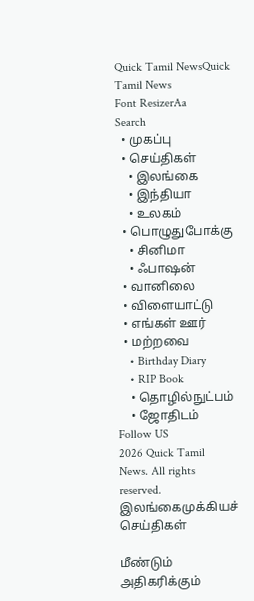Quick Tamil NewsQuick Tamil News
Font ResizerAa
Search
  • முகப்பு
  • செய்திகள்
    • இலங்கை
    • இந்தியா
    • உலகம்
  • பொழுதுபோக்கு
    • சினிமா
    • ஃபாஷன்
  • வானிலை
  • விளையாட்டு
  • எங்கள் ஊர்
  • மற்றவை
    • Birthday Diary
    • RIP Book
    • தொழில்நுட்பம்
    • ஜோதிடம்
Follow US
2026 Quick Tamil News. All rights reserved.
இலங்கைமுக்கியச் செய்திகள்

மீண்டும் அதிகரிக்கும்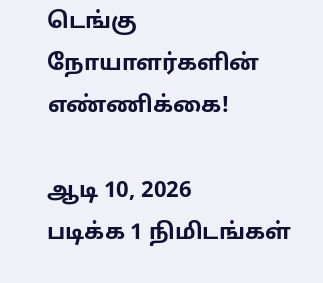டெங்கு நோயாளர்களின் எண்ணிக்கை!

ஆடி 10, 2026
படிக்க 1 நிமிடங்கள்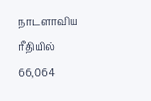நாடளாவிய ரீதியில் 66,064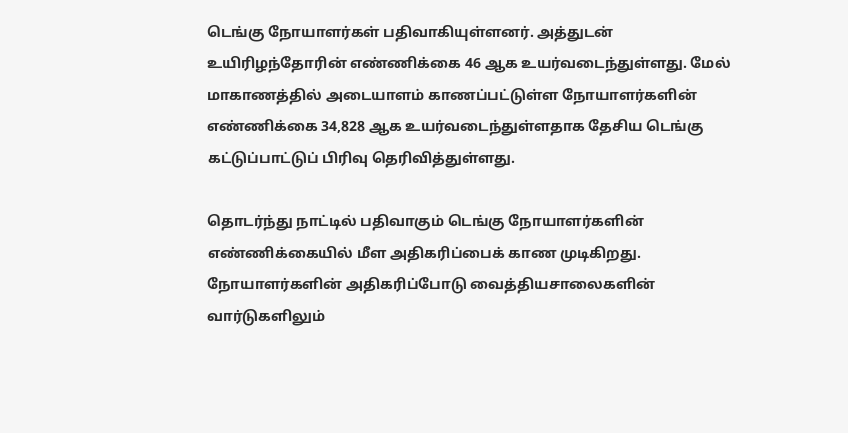டெங்கு நோயாளர்கள் பதிவாகியுள்ளனர். அத்துடன் உயிரிழந்தோரின் எண்ணிக்கை 46 ஆக உயர்வடைந்துள்ளது. மேல் மாகாணத்தில் அடையாளம் காணப்பட்டுள்ள நோயாளர்களின் எண்ணிக்கை 34,828 ஆக உயர்வடைந்துள்ளதாக தேசிய டெங்கு கட்டுப்பாட்டுப் பிரிவு தெரிவித்துள்ளது.

தொடர்ந்து நாட்டில் பதிவாகும் டெங்கு நோயாளர்களின் எண்ணிக்கையில் மீள அதிகரிப்பைக் காண முடிகிறது. நோயாளர்களின் அதிகரிப்போடு வைத்தியசாலைகளின் வார்டுகளிலும்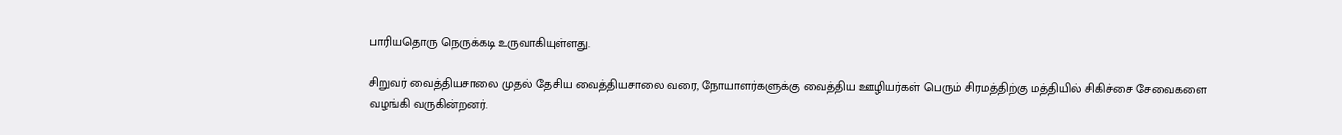பாரியதொரு நெருக்கடி உருவாகியுள்ளது.

சிறுவர் வைத்தியசாலை முதல் தேசிய வைத்தியசாலை வரை, நோயாளர்களுக்கு வைத்திய ஊழியர்கள் பெரும் சிரமத்திற்கு மத்தியில் சிகிச்சை சேவைகளை வழங்கி வருகின்றனர்.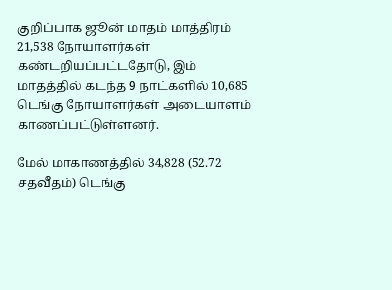குறிப்பாக ஜூன் மாதம் மாத்திரம் 21,538 நோயாளர்கள் கண்டறியப்பட்டதோடு, இம் மாதத்தில் கடந்த 9 நாட்களில் 10,685 டெங்கு நோயாளர்கள் அடையாளம் காணப்பட்டுள்ளனர்.

மேல் மாகாணத்தில் 34,828 (52.72 சதவீதம்) டெங்கு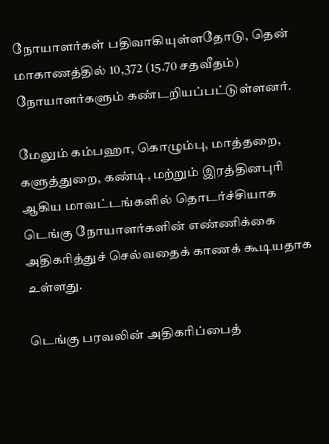நோயாளர்கள் பதிவாகியுள்ளதோடு, தென் மாகாணத்தில் 10,372 (15.70 சதவீதம்) நோயாளர்களும் கண்டறியப்பட்டுள்ளனர்.

மேலும் கம்பஹா, கொழும்பு, மாத்தறை, களுத்துறை, கண்டி, மற்றும் இரத்தினபுரி ஆகிய மாவட்டங்களில் தொடர்ச்சியாக டெங்கு நோயாளர்களின் எண்ணிக்கை அதிகரித்துச் செல்வதைக் காணக் கூடியதாக உள்ளது.

டெங்கு பரவலின் அதிகரிப்பைத்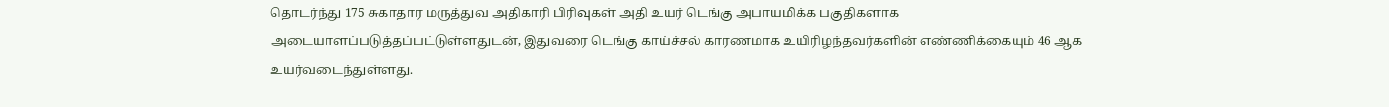தொடர்ந்து 175 சுகாதார மருத்துவ அதிகாரி பிரிவுகள் அதி உயர் டெங்கு அபாயமிக்க பகுதிகளாக அடையாளப்படுத்தப்பட்டுள்ளதுடன், இதுவரை டெங்கு காய்ச்சல் காரணமாக உயிரிழந்தவர்களின் எண்ணிக்கையும் 46 ஆக உயர்வடைந்துள்ளது.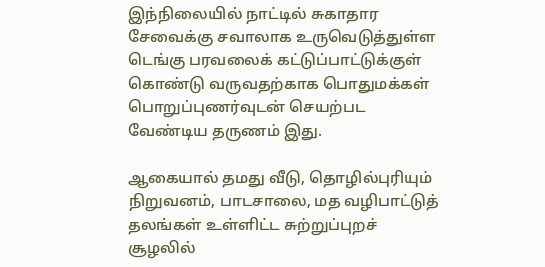இந்நிலையில் நாட்டில் சுகாதார சேவைக்கு சவாலாக உருவெடுத்துள்ள டெங்கு பரவலைக் கட்டுப்பாட்டுக்குள் கொண்டு வருவதற்காக பொதுமக்கள் பொறுப்புணர்வுடன் செயற்பட வேண்டிய தருணம் இது.

ஆகையால் தமது வீடு, தொழில்புரியும் நிறுவனம், பாடசாலை, மத வழிபாட்டுத் தலங்கள் உள்ளிட்ட சுற்றுப்புறச் சூழலில்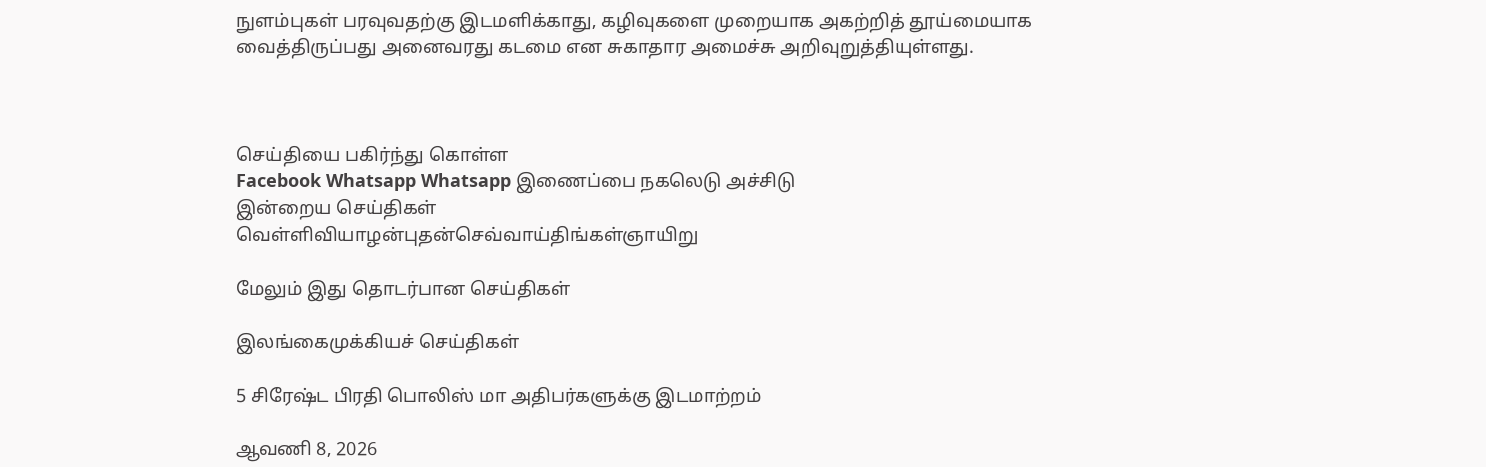நுளம்புகள் பரவுவதற்கு இடமளிக்காது, கழிவுகளை முறையாக அகற்றித் தூய்மையாக வைத்திருப்பது அனைவரது கடமை என சுகாதார அமைச்சு அறிவுறுத்தியுள்ளது.



செய்தியை பகிர்ந்து கொள்ள
Facebook Whatsapp Whatsapp இணைப்பை நகலெடு அச்சிடு
இன்றைய செய்திகள்
வெள்ளிவியாழன்புதன்செவ்வாய்திங்கள்ஞாயிறு

மேலும் இது தொடர்பான செய்திகள்

இலங்கைமுக்கியச் செய்திகள்

5 சிரேஷ்ட பிரதி பொலிஸ் மா அதிபர்களுக்கு இடமாற்றம்

ஆவணி 8, 2026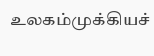உலகம்முக்கியச்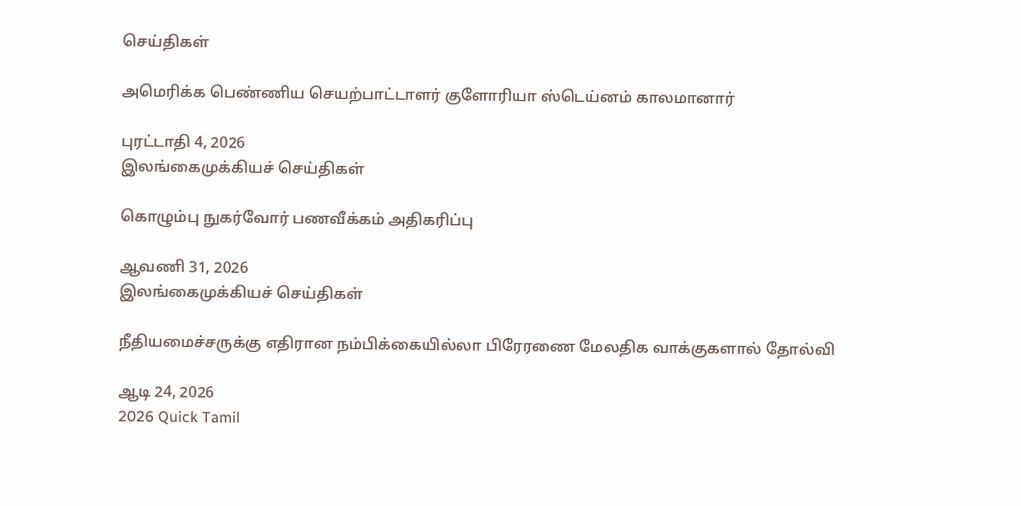செய்திகள்

அமெரிக்க பெண்ணிய செயற்பாட்டாளர் குளோரியா ஸ்டெய்னம் காலமானார்

புரட்டாதி 4, 2026
இலங்கைமுக்கியச் செய்திகள்

கொழும்பு நுகர்வோர் பணவீக்கம் அதிகரிப்பு

ஆவணி 31, 2026
இலங்கைமுக்கியச் செய்திகள்

நீதியமைச்சருக்கு எதிரான நம்பிக்கையில்லா பிரேரணை மேலதிக வாக்குகளால் தோல்வி

ஆடி 24, 2026
2026 Quick Tamil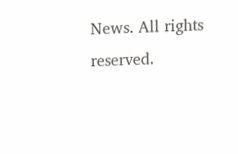News. All rights reserved.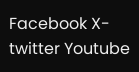Facebook X-twitter Youtube